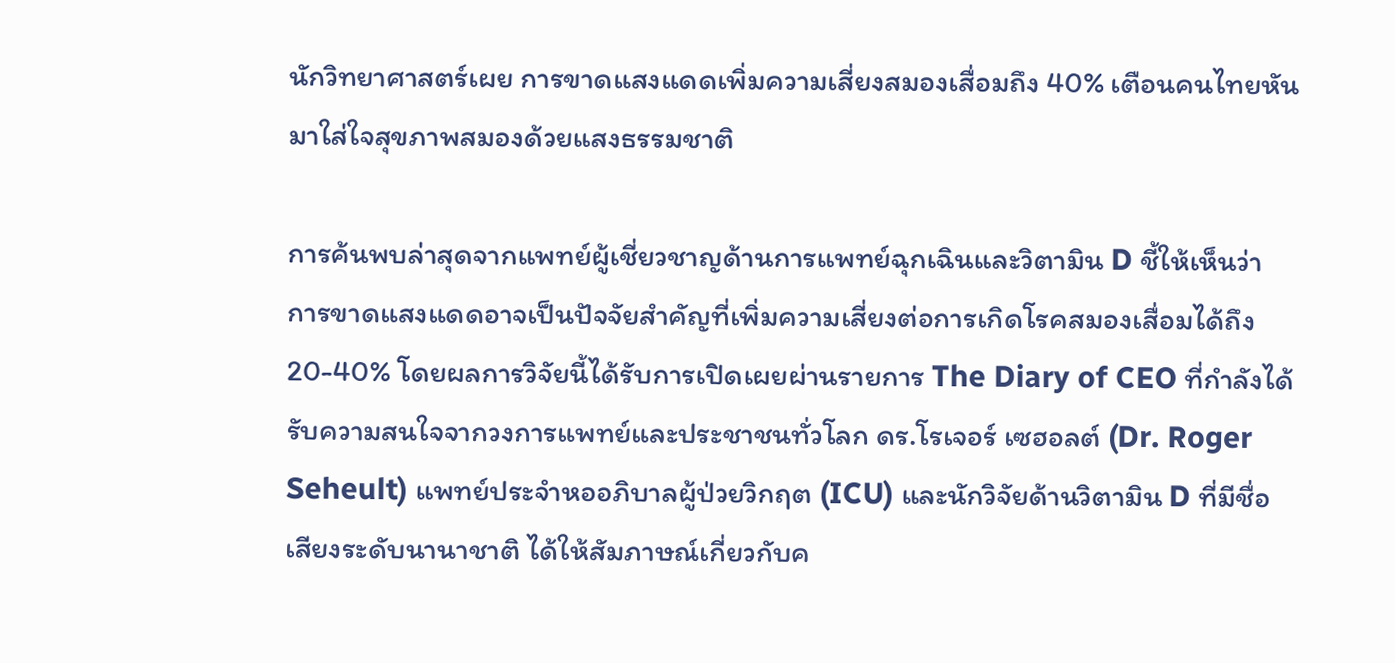นักวิทยาศาสตร์เผย การขาดแสงแดดเพิ่มความเสี่ยงสมองเสื่อมถึง 40% เตือนคนไทยหันมาใส่ใจสุขภาพสมองด้วยแสงธรรมชาติ

การค้นพบล่าสุดจากแพทย์ผู้เชี่ยวชาญด้านการแพทย์ฉุกเฉินและวิตามิน D ชี้ให้เห็นว่า การขาดแสงแดดอาจเป็นปัจจัยสำคัญที่เพิ่มความเสี่ยงต่อการเกิดโรคสมองเสื่อมได้ถึง 20-40% โดยผลการวิจัยนี้ได้รับการเปิดเผยผ่านรายการ The Diary of CEO ที่กำลังได้รับความสนใจจากวงการแพทย์และประชาชนทั่วโลก ดร.โรเจอร์ เซฮอลต์ (Dr. Roger Seheult) แพทย์ประจำหออภิบาลผู้ป่วยวิกฤต (ICU) และนักวิจัยด้านวิตามิน D ที่มีชื่อเสียงระดับนานาชาติ ได้ให้สัมภาษณ์เกี่ยวกับค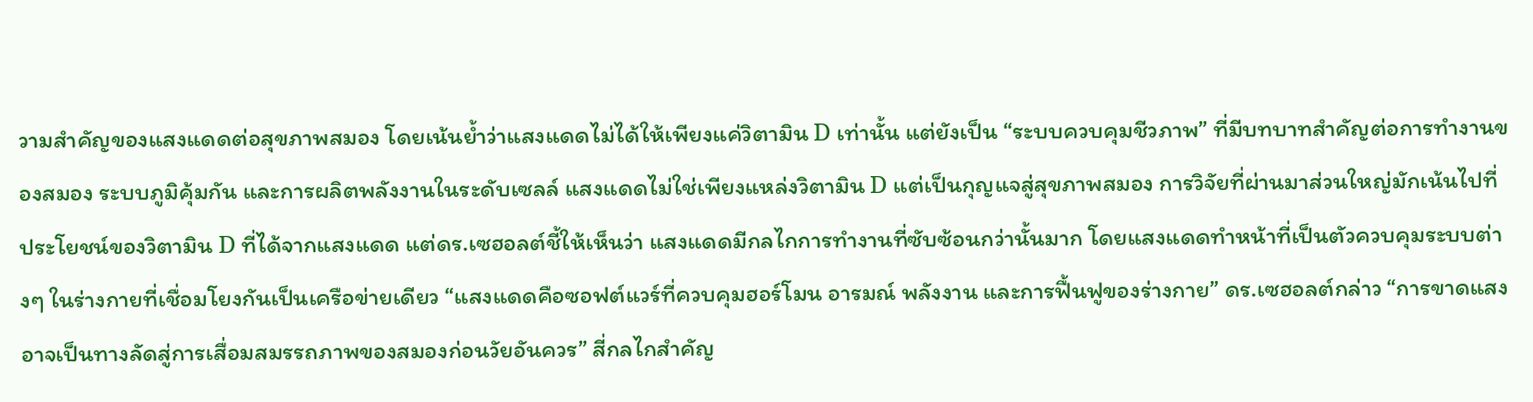วามสำคัญของแสงแดดต่อสุขภาพสมอง โดยเน้นย้ำว่าแสงแดดไม่ได้ให้เพียงแค่วิตามิน D เท่านั้น แต่ยังเป็น “ระบบควบคุมชีวภาพ” ที่มีบทบาทสำคัญต่อการทำงานของสมอง ระบบภูมิคุ้มกัน และการผลิตพลังงานในระดับเซลล์ แสงแดดไม่ใช่เพียงแหล่งวิตามิน D แต่เป็นกุญแจสู่สุขภาพสมอง การวิจัยที่ผ่านมาส่วนใหญ่มักเน้นไปที่ประโยชน์ของวิตามิน D ที่ได้จากแสงแดด แต่ดร.เซฮอลต์ชี้ให้เห็นว่า แสงแดดมีกลไกการทำงานที่ซับซ้อนกว่านั้นมาก โดยแสงแดดทำหน้าที่เป็นตัวควบคุมระบบต่างๆ ในร่างกายที่เชื่อมโยงกันเป็นเครือข่ายเดียว “แสงแดดคือซอฟต์แวร์ที่ควบคุมฮอร์โมน อารมณ์ พลังงาน และการฟื้นฟูของร่างกาย” ดร.เซฮอลต์กล่าว “การขาดแสงอาจเป็นทางลัดสู่การเสื่อมสมรรถภาพของสมองก่อนวัยอันควร” สี่กลไกสำคัญ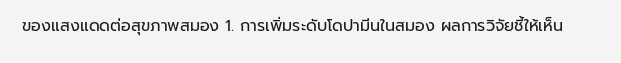ของแสงแดดต่อสุขภาพสมอง 1. การเพิ่มระดับโดปามีนในสมอง ผลการวิจัยชี้ให้เห็น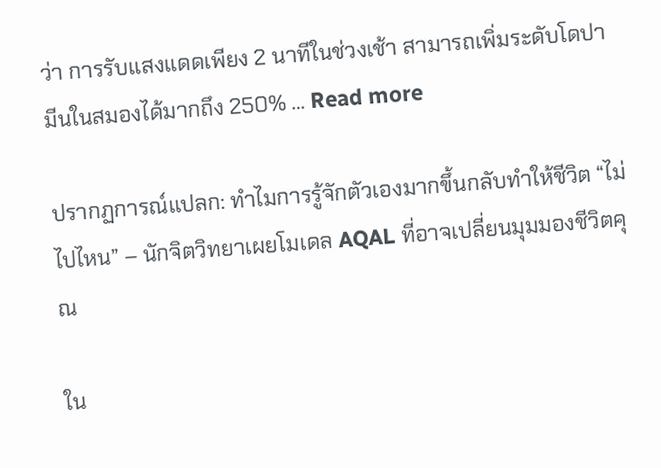ว่า การรับแสงแดดเพียง 2 นาทีในช่วงเช้า สามารถเพิ่มระดับโดปามีนในสมองได้มากถึง 250% … Read more

ปรากฏการณ์แปลก: ทำไมการรู้จักตัวเองมากขึ้นกลับทำให้ชีวิต “ไม่ไปไหน” – นักจิตวิทยาเผยโมเดล AQAL ที่อาจเปลี่ยนมุมมองชีวิตคุณ

ใน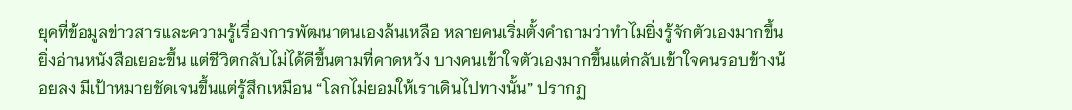ยุคที่ข้อมูลข่าวสารและความรู้เรื่องการพัฒนาตนเองล้นเหลือ หลายคนเริ่มตั้งคำถามว่าทำไมยิ่งรู้จักตัวเองมากขึ้น ยิ่งอ่านหนังสือเยอะขึ้น แต่ชีวิตกลับไม่ได้ดีขึ้นตามที่คาดหวัง บางคนเข้าใจตัวเองมากขึ้นแต่กลับเข้าใจคนรอบข้างน้อยลง มีเป้าหมายชัดเจนขึ้นแต่รู้สึกเหมือน “โลกไม่ยอมให้เราเดินไปทางนั้น” ปรากฏ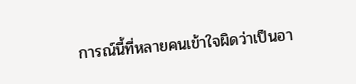การณ์นี้ที่หลายคนเข้าใจผิดว่าเป็นอา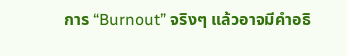การ “Burnout” จริงๆ แล้วอาจมีคำอธิ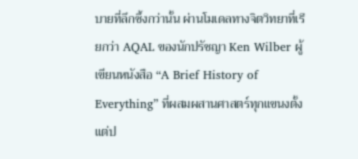บายที่ลึกซึ้งกว่านั้น ผ่านโมเดลทางจิตวิทยาที่เรียกว่า AQAL ของนักปรัชญา Ken Wilber ผู้เขียนหนังสือ “A Brief History of Everything” ที่ผสมผสานศาสตร์ทุกแขนงตั้งแต่ป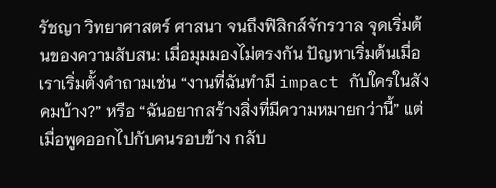รัชญา วิทยาศาสตร์ ศาสนา จนถึงฟิสิกส์จักรวาล จุดเริ่มต้นของความสับสน: เมื่อมุมมองไม่ตรงกัน ปัญหาเริ่มต้นเมื่อเราเริ่มตั้งคำถามเช่น “งานที่ฉันทำมี impact กับใครในสังคมบ้าง?” หรือ “ฉันอยากสร้างสิ่งที่มีความหมายกว่านี้” แต่เมื่อพูดออกไปกับคนรอบข้าง กลับ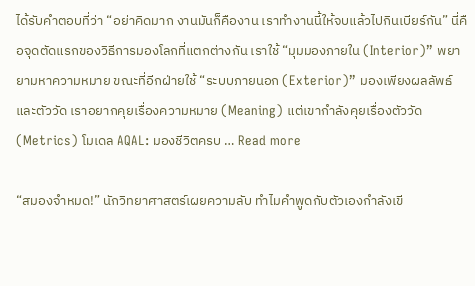ได้รับคำตอบที่ว่า “อย่าคิดมาก งานมันก็คืองาน เราทำงานนี้ให้จบแล้วไปกินเบียร์กัน” นี่คือจุดตัดแรกของวิธีการมองโลกที่แตกต่างกัน เราใช้ “มุมมองภายใน (Interior)” พยายามหาความหมาย ขณะที่อีกฝ่ายใช้ “ระบบภายนอก (Exterior)” มองเพียงผลลัพธ์และตัววัด เราอยากคุยเรื่องความหมาย (Meaning) แต่เขากำลังคุยเรื่องตัววัด (Metrics) โมเดล AQAL: มองชีวิตครบ … Read more

“สมองจำหมด!” นักวิทยาศาสตร์เผยความลับ ทำไมคำพูดกับตัวเองกำลังเขี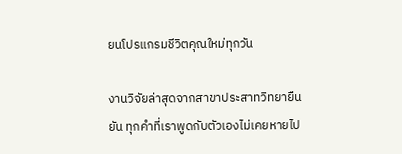ยนโปรแกรมชีวิตคุณใหม่ทุกวัน

งานวิจัยล่าสุดจากสาขาประสาทวิทยายืนยัน ทุกคำที่เราพูดกับตัวเองไม่เคยหายไป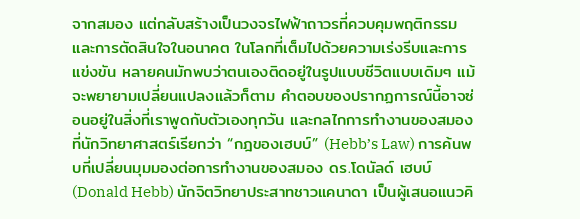จากสมอง แต่กลับสร้างเป็นวงจรไฟฟ้าถาวรที่ควบคุมพฤติกรรมและการตัดสินใจในอนาคต ในโลกที่เต็มไปด้วยความเร่งรีบและการแข่งขัน หลายคนมักพบว่าตนเองติดอยู่ในรูปแบบชีวิตแบบเดิมๆ แม้จะพยายามเปลี่ยนแปลงแล้วก็ตาม คำตอบของปรากฏการณ์นี้อาจซ่อนอยู่ในสิ่งที่เราพูดกับตัวเองทุกวัน และกลไกการทำงานของสมองที่นักวิทยาศาสตร์เรียกว่า “กฎของเฮบบ์” (Hebb’s Law) การค้นพบที่เปลี่ยนมุมมองต่อการทำงานของสมอง ดร.โดนัลด์ เฮบบ์ (Donald Hebb) นักจิตวิทยาประสาทชาวแคนาดา เป็นผู้เสนอแนวคิ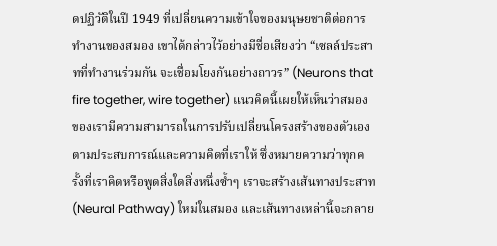ดปฏิวัติในปี 1949 ที่เปลี่ยนความเข้าใจของมนุษยชาติต่อการทำงานของสมอง เขาได้กล่าวไว้อย่างมีชื่อเสียงว่า “เซลล์ประสาทที่ทำงานร่วมกัน จะเชื่อมโยงกันอย่างถาวร” (Neurons that fire together, wire together) แนวคิดนี้เผยให้เห็นว่าสมองของเรามีความสามารถในการปรับเปลี่ยนโครงสร้างของตัวเองตามประสบการณ์และความคิดที่เราให้ ซึ่งหมายความว่าทุกครั้งที่เราคิดหรือพูดสิ่งใดสิ่งหนึ่งซ้ำๆ เราจะสร้างเส้นทางประสาท (Neural Pathway) ใหม่ในสมอง และเส้นทางเหล่านี้จะกลาย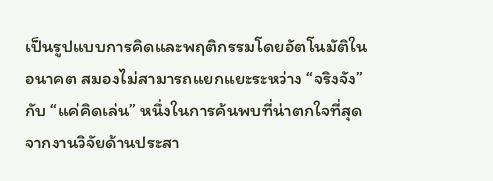เป็นรูปแบบการคิดและพฤติกรรมโดยอัตโนมัติในอนาคต สมองไม่สามารถแยกแยะระหว่าง “จริงจัง” กับ “แค่คิดเล่น” หนึ่งในการค้นพบที่น่าตกใจที่สุดจากงานวิจัยด้านประสา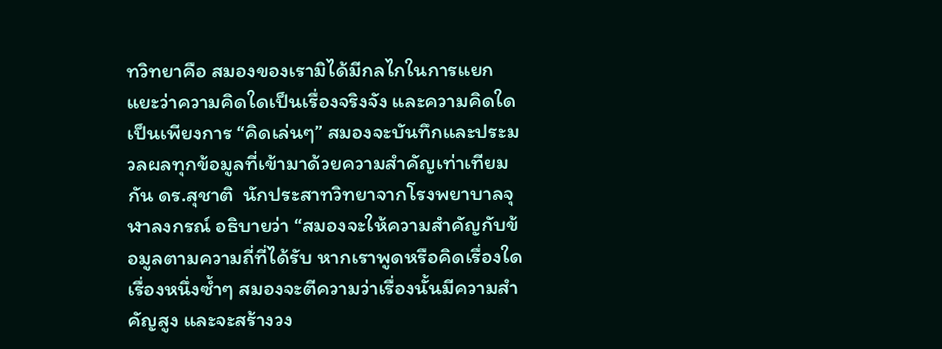ทวิทยาคือ สมองของเรามิได้มีกลไกในการแยกแยะว่าความคิดใดเป็นเรื่องจริงจัง และความคิดใดเป็นเพียงการ “คิดเล่นๆ” สมองจะบันทึกและประมวลผลทุกข้อมูลที่เข้ามาด้วยความสำคัญเท่าเทียมกัน ดร.สุชาติ  นักประสาทวิทยาจากโรงพยาบาลจุฬาลงกรณ์ อธิบายว่า “สมองจะให้ความสำคัญกับข้อมูลตามความถี่ที่ได้รับ หากเราพูดหรือคิดเรื่องใดเรื่องหนึ่งซ้ำๆ สมองจะตีความว่าเรื่องนั้นมีความสำคัญสูง และจะสร้างวง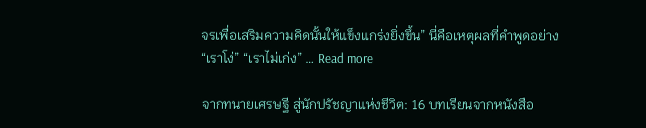จรเพื่อเสริมความคิดนั้นให้แข็งแกร่งยิ่งขึ้น” นี่คือเหตุผลที่คำพูดอย่าง “เราโง่” “เราไม่เก่ง” … Read more

จากทนายเศรษฐี สู่นักปรัชญาแห่งชีวิต: 16 บทเรียนจากหนังสือ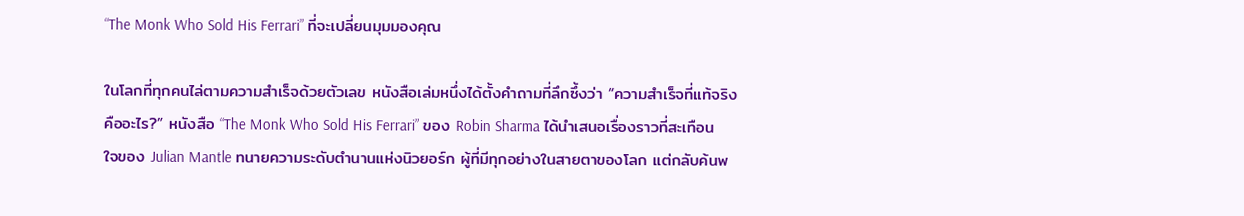“The Monk Who Sold His Ferrari” ที่จะเปลี่ยนมุมมองคุณ

ในโลกที่ทุกคนไล่ตามความสำเร็จด้วยตัวเลข หนังสือเล่มหนึ่งได้ตั้งคำถามที่ลึกซึ้งว่า “ความสำเร็จที่แท้จริงคืออะไร?” หนังสือ “The Monk Who Sold His Ferrari” ของ Robin Sharma ได้นำเสนอเรื่องราวที่สะเทือนใจของ Julian Mantle ทนายความระดับตำนานแห่งนิวยอร์ก ผู้ที่มีทุกอย่างในสายตาของโลก แต่กลับค้นพ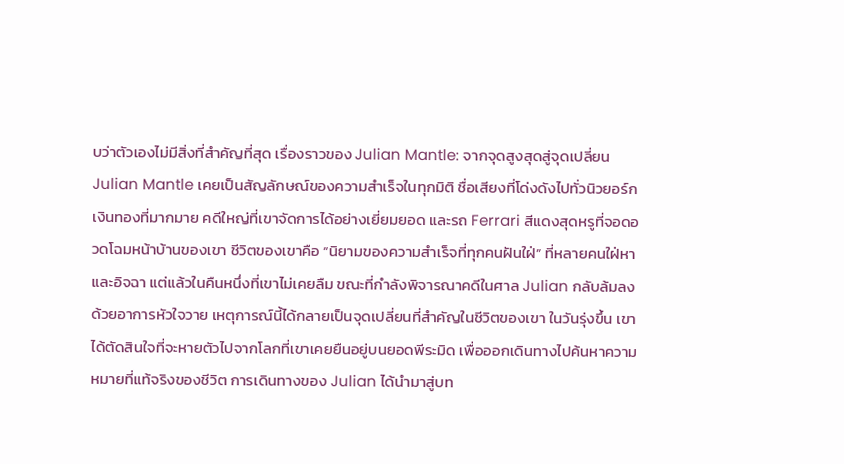บว่าตัวเองไม่มีสิ่งที่สำคัญที่สุด เรื่องราวของ Julian Mantle: จากจุดสูงสุดสู่จุดเปลี่ยน Julian Mantle เคยเป็นสัญลักษณ์ของความสำเร็จในทุกมิติ ชื่อเสียงที่โด่งดังไปทั่วนิวยอร์ก เงินทองที่มากมาย คดีใหญ่ที่เขาจัดการได้อย่างเยี่ยมยอด และรถ Ferrari สีแดงสุดหรูที่จอดอวดโฉมหน้าบ้านของเขา ชีวิตของเขาคือ “นิยามของความสำเร็จที่ทุกคนฝันใฝ่” ที่หลายคนใฝ่หาและอิจฉา แต่แล้วในคืนหนึ่งที่เขาไม่เคยลืม ขณะที่กำลังพิจารณาคดีในศาล Julian กลับล้มลงด้วยอาการหัวใจวาย เหตุการณ์นี้ได้กลายเป็นจุดเปลี่ยนที่สำคัญในชีวิตของเขา ในวันรุ่งขึ้น เขาได้ตัดสินใจที่จะหายตัวไปจากโลกที่เขาเคยยืนอยู่บนยอดพีระมิด เพื่อออกเดินทางไปค้นหาความหมายที่แท้จริงของชีวิต การเดินทางของ Julian ได้นำมาสู่บท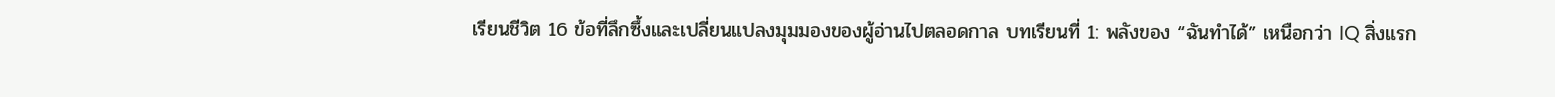เรียนชีวิต 16 ข้อที่ลึกซึ้งและเปลี่ยนแปลงมุมมองของผู้อ่านไปตลอดกาล บทเรียนที่ 1: พลังของ “ฉันทำได้” เหนือกว่า IQ สิ่งแรก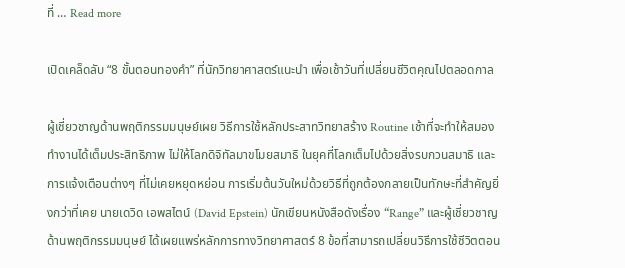ที่ … Read more

เปิดเคล็ดลับ “8 ขั้นตอนทองคำ” ที่นักวิทยาศาสตร์แนะนำ เพื่อเช้าวันที่เปลี่ยนชีวิตคุณไปตลอดกาล

ผู้เชี่ยวชาญด้านพฤติกรรมมนุษย์เผย วิธีการใช้หลักประสาทวิทยาสร้าง Routine เช้าที่จะทำให้สมองทำงานได้เต็มประสิทธิภาพ ไม่ให้โลกดิจิทัลมาขโมยสมาธิ ในยุคที่โลกเต็มไปด้วยสิ่งรบกวนสมาธิ และการแจ้งเตือนต่างๆ ที่ไม่เคยหยุดหย่อน การเริ่มต้นวันใหม่ด้วยวิธีที่ถูกต้องกลายเป็นทักษะที่สำคัญยิ่งกว่าที่เคย นายเดวิด เอพสไตน์ (David Epstein) นักเขียนหนังสือดังเรื่อง “Range” และผู้เชี่ยวชาญด้านพฤติกรรมมนุษย์ ได้เผยแพร่หลักการทางวิทยาศาสตร์ 8 ข้อที่สามารถเปลี่ยนวิธีการใช้ชีวิตตอน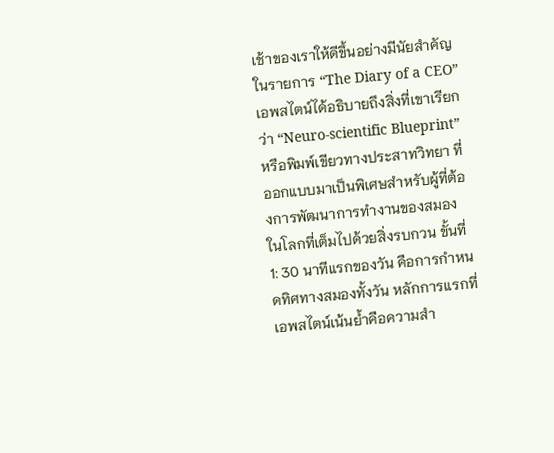เช้าของเราให้ดีขึ้นอย่างมีนัยสำคัญ ในรายการ “The Diary of a CEO” เอพสไตน์ได้อธิบายถึงสิ่งที่เขาเรียกว่า “Neuro-scientific Blueprint” หรือพิมพ์เขียวทางประสาทวิทยา ที่ออกแบบมาเป็นพิเศษสำหรับผู้ที่ต้องการพัฒนาการทำงานของสมองในโลกที่เต็มไปด้วยสิ่งรบกวน ขั้นที่ 1: 30 นาทีแรกของวัน คือการกำหนดทิศทางสมองทั้งวัน หลักการแรกที่เอพสไตน์เน้นย้ำคือความสำ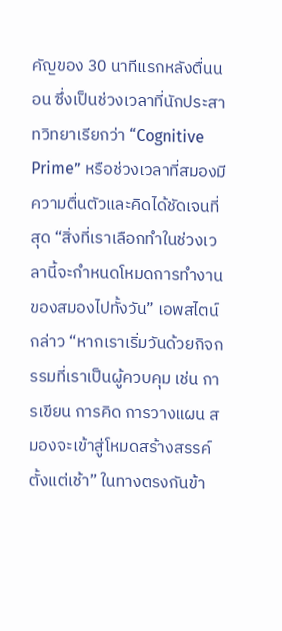คัญของ 30 นาทีแรกหลังตื่นนอน ซึ่งเป็นช่วงเวลาที่นักประสาทวิทยาเรียกว่า “Cognitive Prime” หรือช่วงเวลาที่สมองมีความตื่นตัวและคิดได้ชัดเจนที่สุด “สิ่งที่เราเลือกทำในช่วงเวลานี้จะกำหนดโหมดการทำงานของสมองไปทั้งวัน” เอพสไตน์กล่าว “หากเราเริ่มวันด้วยกิจกรรมที่เราเป็นผู้ควบคุม เช่น การเขียน การคิด การวางแผน สมองจะเข้าสู่โหมดสร้างสรรค์ตั้งแต่เช้า” ในทางตรงกันข้า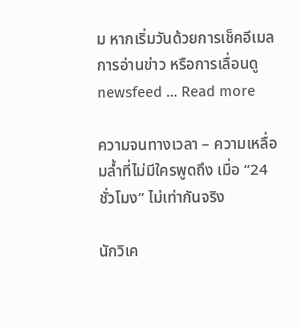ม หากเริ่มวันด้วยการเช็คอีเมล การอ่านข่าว หรือการเลื่อนดู newsfeed … Read more

ความจนทางเวลา – ความเหลื่อมล้ำที่ไม่มีใครพูดถึง เมื่อ “24 ชั่วโมง” ไม่เท่ากันจริง

นักวิเค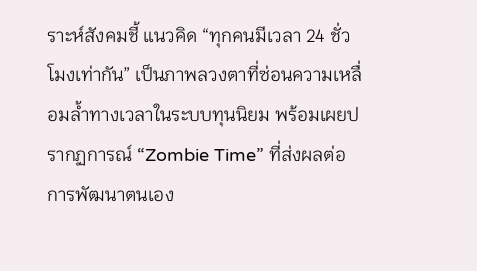ราะห์สังคมชี้ แนวคิด “ทุกคนมีเวลา 24 ชั่วโมงเท่ากัน” เป็นภาพลวงตาที่ซ่อนความเหลื่อมล้ำทางเวลาในระบบทุนนิยม พร้อมเผยปรากฏการณ์ “Zombie Time” ที่ส่งผลต่อการพัฒนาตนเอง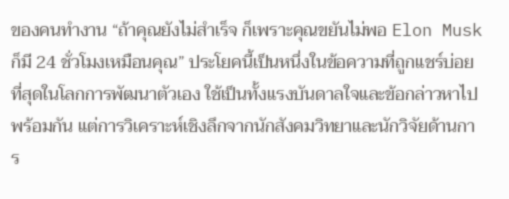ของคนทำงาน “ถ้าคุณยังไม่สำเร็จ ก็เพราะคุณขยันไม่พอ Elon Musk ก็มี 24 ชั่วโมงเหมือนคุณ” ประโยคนี้เป็นหนึ่งในข้อความที่ถูกแชร์บ่อยที่สุดในโลกการพัฒนาตัวเอง ใช้เป็นทั้งแรงบันดาลใจและข้อกล่าวหาไปพร้อมกัน แต่การวิเคราะห์เชิงลึกจากนักสังคมวิทยาและนักวิจัยด้านการ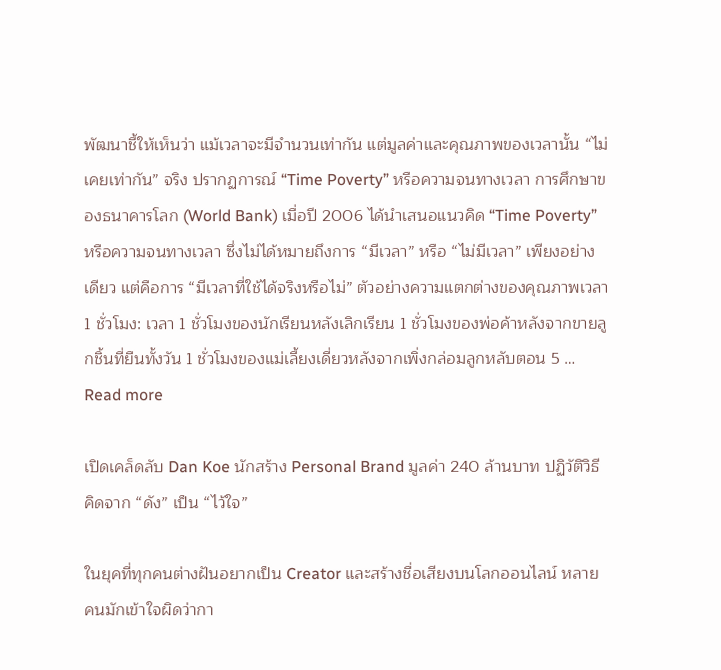พัฒนาชี้ให้เห็นว่า แม้เวลาจะมีจำนวนเท่ากัน แต่มูลค่าและคุณภาพของเวลานั้น “ไม่เคยเท่ากัน” จริง ปรากฏการณ์ “Time Poverty” หรือความจนทางเวลา การศึกษาของธนาคารโลก (World Bank) เมื่อปี 2006 ได้นำเสนอแนวคิด “Time Poverty” หรือความจนทางเวลา ซึ่งไม่ได้หมายถึงการ “มีเวลา” หรือ “ไม่มีเวลา” เพียงอย่างเดียว แต่คือการ “มีเวลาที่ใช้ได้จริงหรือไม่” ตัวอย่างความแตกต่างของคุณภาพเวลา 1 ชั่วโมง: เวลา 1 ชั่วโมงของนักเรียนหลังเลิกเรียน 1 ชั่วโมงของพ่อค้าหลังจากขายลูกชิ้นที่ยืนทั้งวัน 1 ชั่วโมงของแม่เลี้ยงเดี่ยวหลังจากเพิ่งกล่อมลูกหลับตอน 5 … Read more

เปิดเคล็ดลับ Dan Koe นักสร้าง Personal Brand มูลค่า 240 ล้านบาท ปฏิวัติวิธีคิดจาก “ดัง” เป็น “ไว้ใจ”

ในยุคที่ทุกคนต่างฝันอยากเป็น Creator และสร้างชื่อเสียงบนโลกออนไลน์ หลายคนมักเข้าใจผิดว่ากา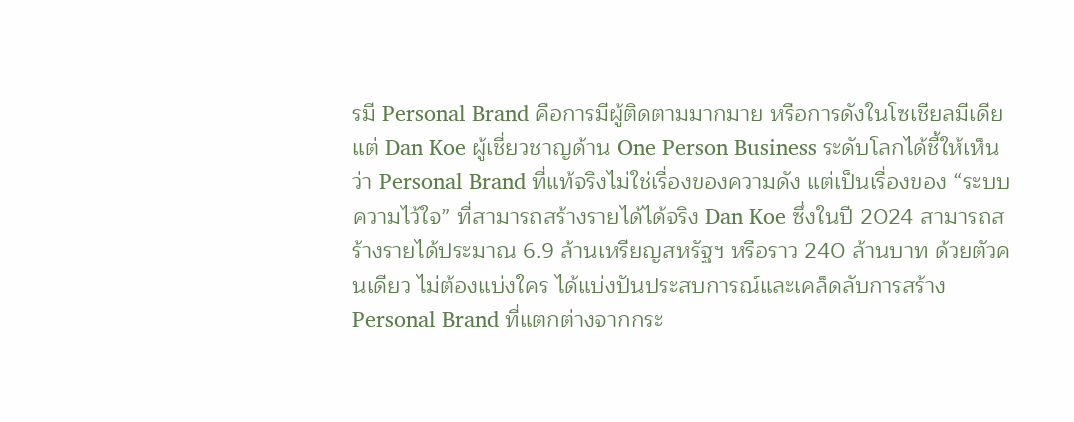รมี Personal Brand คือการมีผู้ติดตามมากมาย หรือการดังในโซเชียลมีเดีย แต่ Dan Koe ผู้เชี่ยวชาญด้าน One Person Business ระดับโลกได้ชี้ให้เห็นว่า Personal Brand ที่แท้จริงไม่ใช่เรื่องของความดัง แต่เป็นเรื่องของ “ระบบความไว้ใจ” ที่สามารถสร้างรายได้ได้จริง Dan Koe ซึ่งในปี 2024 สามารถสร้างรายได้ประมาณ 6.9 ล้านเหรียญสหรัฐฯ หรือราว 240 ล้านบาท ด้วยตัวคนเดียว ไม่ต้องแบ่งใคร ได้แบ่งปันประสบการณ์และเคล็ดลับการสร้าง Personal Brand ที่แตกต่างจากกระ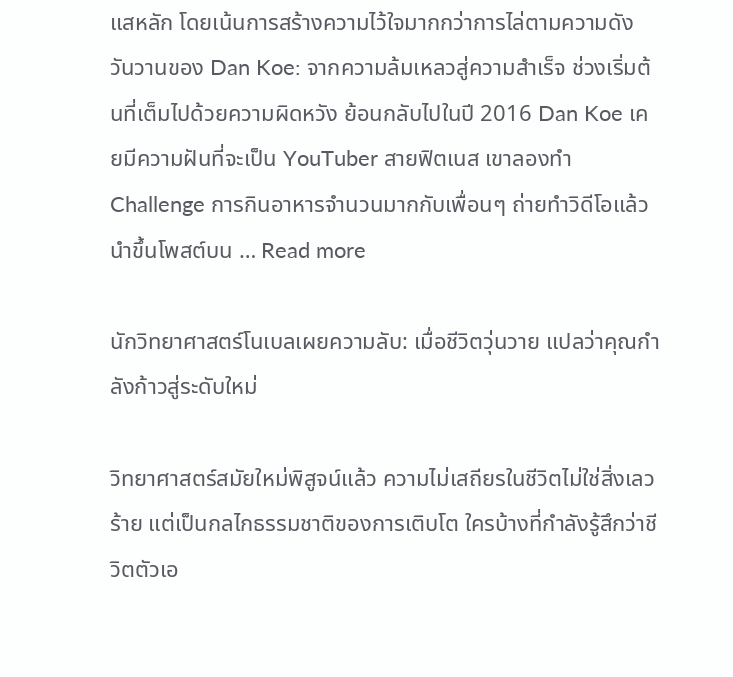แสหลัก โดยเน้นการสร้างความไว้ใจมากกว่าการไล่ตามความดัง วันวานของ Dan Koe: จากความล้มเหลวสู่ความสำเร็จ ช่วงเริ่มต้นที่เต็มไปด้วยความผิดหวัง ย้อนกลับไปในปี 2016 Dan Koe เคยมีความฝันที่จะเป็น YouTuber สายฟิตเนส เขาลองทำ Challenge การกินอาหารจำนวนมากกับเพื่อนๆ ถ่ายทำวิดีโอแล้วนำขึ้นโพสต์บน … Read more

นักวิทยาศาสตร์โนเบลเผยความลับ: เมื่อชีวิตวุ่นวาย แปลว่าคุณกำลังก้าวสู่ระดับใหม่

วิทยาศาสตร์สมัยใหม่พิสูจน์แล้ว ความไม่เสถียรในชีวิตไม่ใช่สิ่งเลวร้าย แต่เป็นกลไกธรรมชาติของการเติบโต ใครบ้างที่กำลังรู้สึกว่าชีวิตตัวเอ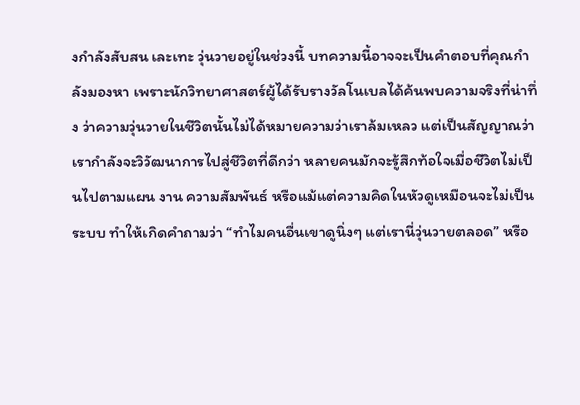งกำลังสับสน เละเทะ วุ่นวายอยู่ในช่วงนี้ บทความนี้อาจจะเป็นคำตอบที่คุณกำลังมองหา เพราะนักวิทยาศาสตร์ผู้ได้รับรางวัลโนเบลได้ค้นพบความจริงที่น่าทึ่ง ว่าความวุ่นวายในชีวิตนั้นไม่ได้หมายความว่าเราล้มเหลว แต่เป็นสัญญาณว่าเรากำลังจะวิวัฒนาการไปสู่ชีวิตที่ดีกว่า หลายคนมักจะรู้สึกท้อใจเมื่อชีวิตไม่เป็นไปตามแผน งาน ความสัมพันธ์ หรือแม้แต่ความคิดในหัวดูเหมือนจะไม่เป็นระบบ ทำให้เกิดคำถามว่า “ทำไมคนอื่นเขาดูนิ่งๆ แต่เรานี่วุ่นวายตลอด” หรือ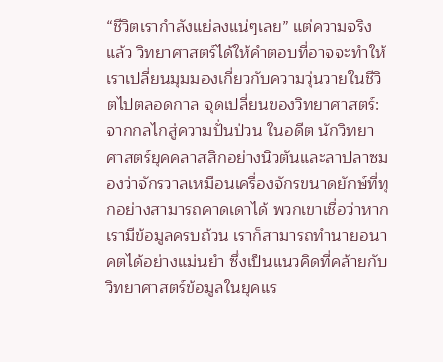“ชีวิตเรากำลังแย่ลงแน่ๆเลย” แต่ความจริงแล้ว วิทยาศาสตร์ได้ให้คำตอบที่อาจจะทำให้เราเปลี่ยนมุมมองเกี่ยวกับความวุ่นวายในชีวิตไปตลอดกาล จุดเปลี่ยนของวิทยาศาสตร์: จากกลไกสู่ความปั่นป่วน ในอดีต นักวิทยาศาสตร์ยุคคลาสสิกอย่างนิวตันและลาปลาซมองว่าจักรวาลเหมือนเครื่องจักรขนาดยักษ์ที่ทุกอย่างสามารถคาดเดาได้ พวกเขาเชื่อว่าหากเรามีข้อมูลครบถ้วน เราก็สามารถทำนายอนาคตได้อย่างแม่นยำ ซึ่งเป็นแนวคิดที่คล้ายกับวิทยาศาสตร์ข้อมูลในยุคแร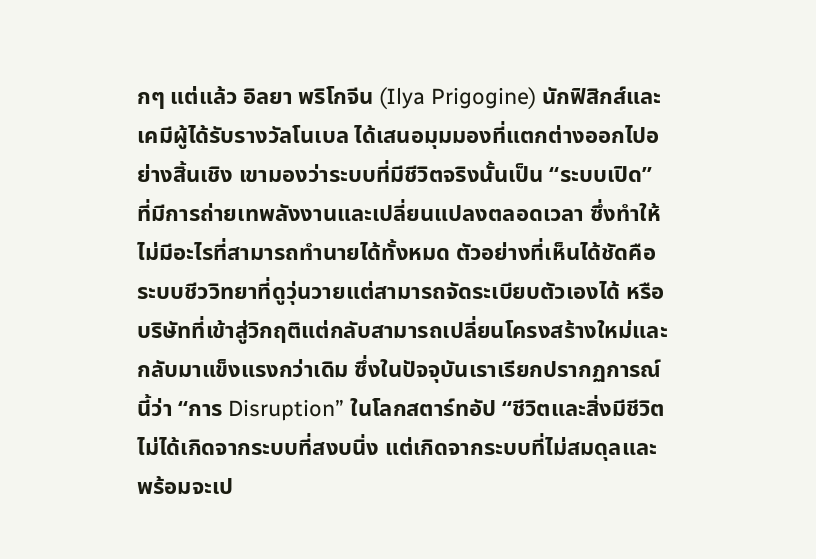กๆ แต่แล้ว อิลยา พริโกจีน (Ilya Prigogine) นักฟิสิกส์และเคมีผู้ได้รับรางวัลโนเบล ได้เสนอมุมมองที่แตกต่างออกไปอย่างสิ้นเชิง เขามองว่าระบบที่มีชีวิตจริงนั้นเป็น “ระบบเปิด” ที่มีการถ่ายเทพลังงานและเปลี่ยนแปลงตลอดเวลา ซึ่งทำให้ไม่มีอะไรที่สามารถทำนายได้ทั้งหมด ตัวอย่างที่เห็นได้ชัดคือระบบชีววิทยาที่ดูวุ่นวายแต่สามารถจัดระเบียบตัวเองได้ หรือบริษัทที่เข้าสู่วิกฤติแต่กลับสามารถเปลี่ยนโครงสร้างใหม่และกลับมาแข็งแรงกว่าเดิม ซึ่งในปัจจุบันเราเรียกปรากฏการณ์นี้ว่า “การ Disruption” ในโลกสตาร์ทอัป “ชีวิตและสิ่งมีชีวิตไม่ได้เกิดจากระบบที่สงบนิ่ง แต่เกิดจากระบบที่ไม่สมดุลและพร้อมจะเป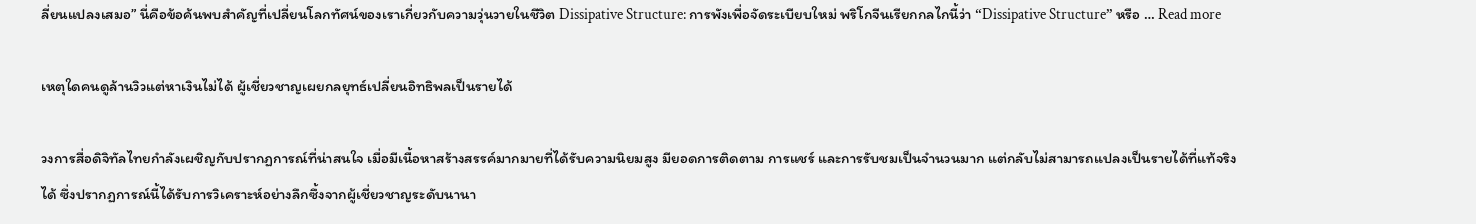ลี่ยนแปลงเสมอ” นี่คือข้อค้นพบสำคัญที่เปลี่ยนโลกทัศน์ของเราเกี่ยวกับความวุ่นวายในชีวิต Dissipative Structure: การพังเพื่อจัดระเบียบใหม่ พริโกจีนเรียกกลไกนี้ว่า “Dissipative Structure” หรือ … Read more

เหตุใดคนดูล้านวิวแต่หาเงินไม่ได้ ผู้เชี่ยวชาญเผยกลยุทธ์เปลี่ยนอิทธิพลเป็นรายได้

วงการสื่อดิจิทัลไทยกำลังเผชิญกับปรากฏการณ์ที่น่าสนใจ เมื่อมีเนื้อหาสร้างสรรค์มากมายที่ได้รับความนิยมสูง มียอดการติดตาม การแชร์ และการรับชมเป็นจำนวนมาก แต่กลับไม่สามารถแปลงเป็นรายได้ที่แท้จริงได้ ซึ่งปรากฏการณ์นี้ได้รับการวิเคราะห์อย่างลึกซึ้งจากผู้เชี่ยวชาญระดับนานา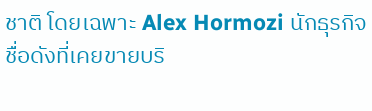ชาติ โดยเฉพาะ Alex Hormozi นักธุรกิจชื่อดังที่เคยขายบริ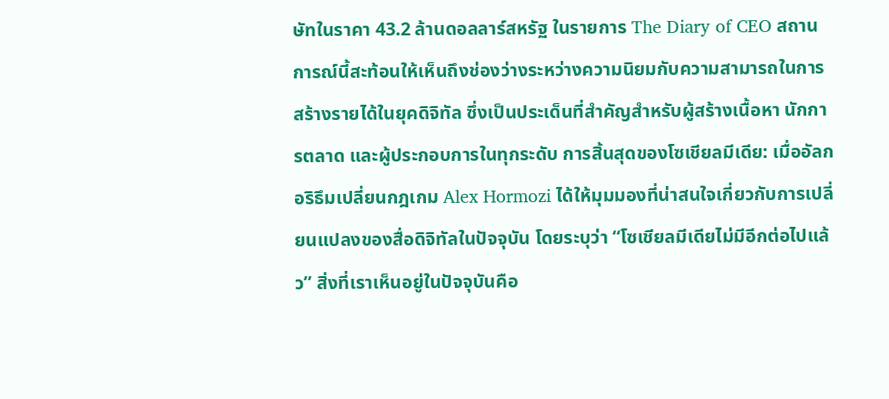ษัทในราคา 43.2 ล้านดอลลาร์สหรัฐ ในรายการ The Diary of CEO สถานการณ์นี้สะท้อนให้เห็นถึงช่องว่างระหว่างความนิยมกับความสามารถในการสร้างรายได้ในยุคดิจิทัล ซึ่งเป็นประเด็นที่สำคัญสำหรับผู้สร้างเนื้อหา นักการตลาด และผู้ประกอบการในทุกระดับ การสิ้นสุดของโซเชียลมีเดีย: เมื่ออัลกอริธึมเปลี่ยนกฎเกม Alex Hormozi ได้ให้มุมมองที่น่าสนใจเกี่ยวกับการเปลี่ยนแปลงของสื่อดิจิทัลในปัจจุบัน โดยระบุว่า “โซเชียลมีเดียไม่มีอีกต่อไปแล้ว” สิ่งที่เราเห็นอยู่ในปัจจุบันคือ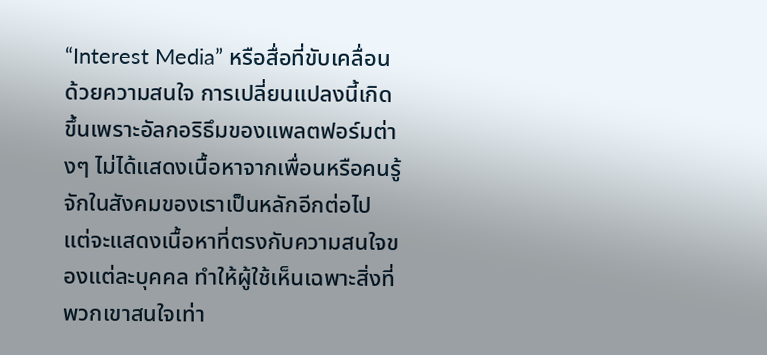“Interest Media” หรือสื่อที่ขับเคลื่อนด้วยความสนใจ การเปลี่ยนแปลงนี้เกิดขึ้นเพราะอัลกอริธึมของแพลตฟอร์มต่างๆ ไม่ได้แสดงเนื้อหาจากเพื่อนหรือคนรู้จักในสังคมของเราเป็นหลักอีกต่อไป แต่จะแสดงเนื้อหาที่ตรงกับความสนใจของแต่ละบุคคล ทำให้ผู้ใช้เห็นเฉพาะสิ่งที่พวกเขาสนใจเท่า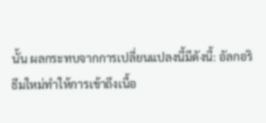นั้น ผลกระทบจากการเปลี่ยนแปลงนี้มีดังนี้: อัลกอริธึมใหม่ทำให้การเข้าถึงเนื้อ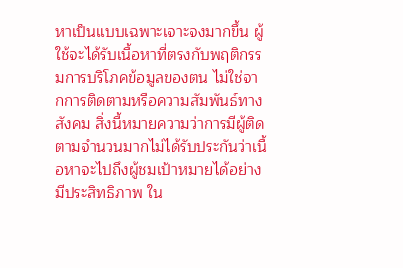หาเป็นแบบเฉพาะเจาะจงมากขึ้น ผู้ใช้จะได้รับเนื้อหาที่ตรงกับพฤติกรรมการบริโภคข้อมูลของตน ไม่ใช่จากการติดตามหรือความสัมพันธ์ทางสังคม สิ่งนี้หมายความว่าการมีผู้ติดตามจำนวนมากไม่ได้รับประกันว่าเนื้อหาจะไปถึงผู้ชมเป้าหมายได้อย่างมีประสิทธิภาพ ใน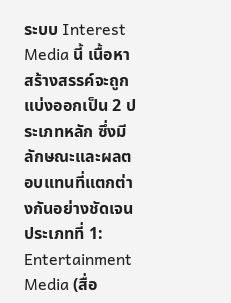ระบบ Interest Media นี้ เนื้อหาสร้างสรรค์จะถูกแบ่งออกเป็น 2 ประเภทหลัก ซึ่งมีลักษณะและผลตอบแทนที่แตกต่างกันอย่างชัดเจน ประเภทที่ 1: Entertainment Media (สื่อ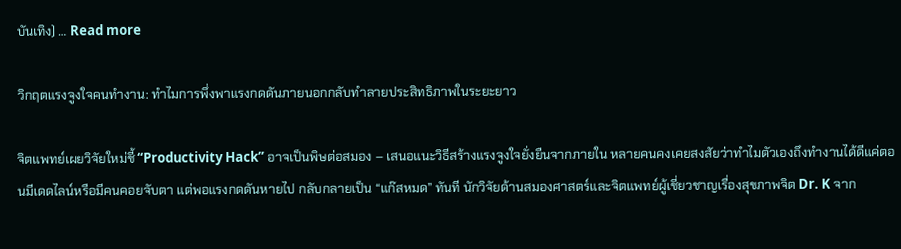บันเทิง) … Read more

วิกฤตแรงจูงใจคนทำงาน: ทำไมการพึ่งพาแรงกดดันภายนอกกลับทำลายประสิทธิภาพในระยะยาว

จิตแพทย์เผยวิจัยใหม่ชี้ “Productivity Hack” อาจเป็นพิษต่อสมอง – เสนอแนะวิธีสร้างแรงจูงใจยั่งยืนจากภายใน หลายคนคงเคยสงสัยว่าทำไมตัวเองถึงทำงานได้ดีแค่ตอนมีเดดไลน์หรือมีคนคอยจับตา แต่พอแรงกดดันหายไป กลับกลายเป็น “แก๊สหมด” ทันที นักวิจัยด้านสมองศาสตร์และจิตแพทย์ผู้เชี่ยวชาญเรื่องสุขภาพจิต Dr. K จาก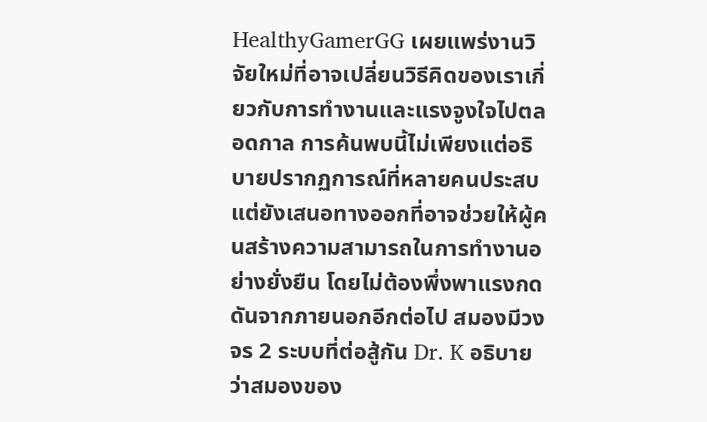HealthyGamerGG เผยแพร่งานวิจัยใหม่ที่อาจเปลี่ยนวิธีคิดของเราเกี่ยวกับการทำงานและแรงจูงใจไปตลอดกาล การค้นพบนี้ไม่เพียงแต่อธิบายปรากฏการณ์ที่หลายคนประสบ แต่ยังเสนอทางออกที่อาจช่วยให้ผู้คนสร้างความสามารถในการทำงานอย่างยั่งยืน โดยไม่ต้องพึ่งพาแรงกดดันจากภายนอกอีกต่อไป สมองมีวงจร 2 ระบบที่ต่อสู้กัน Dr. K อธิบายว่าสมองของ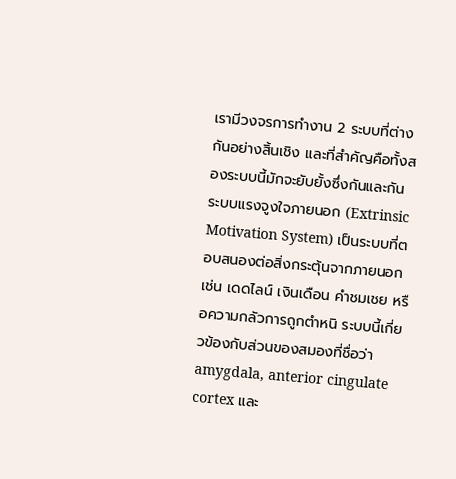เรามีวงจรการทำงาน 2 ระบบที่ต่างกันอย่างสิ้นเชิง และที่สำคัญคือทั้งสองระบบนี้มักจะยับยั้งซึ่งกันและกัน ระบบแรงจูงใจภายนอก (Extrinsic Motivation System) เป็นระบบที่ตอบสนองต่อสิ่งกระตุ้นจากภายนอก เช่น เดดไลน์ เงินเดือน คำชมเชย หรือความกลัวการถูกตำหนิ ระบบนี้เกี่ยวข้องกับส่วนของสมองที่ชื่อว่า amygdala, anterior cingulate cortex และ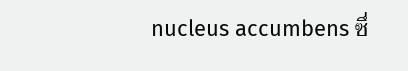nucleus accumbens ซึ่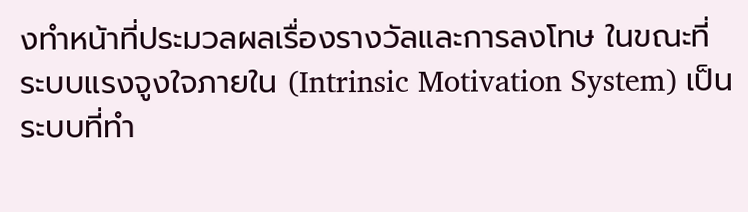งทำหน้าที่ประมวลผลเรื่องรางวัลและการลงโทษ ในขณะที่ ระบบแรงจูงใจภายใน (Intrinsic Motivation System) เป็นระบบที่ทำ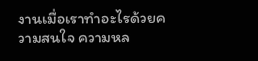งานเมื่อเราทำอะไรด้วยความสนใจ ความหล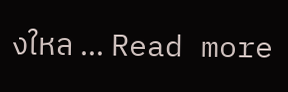งใหล … Read more